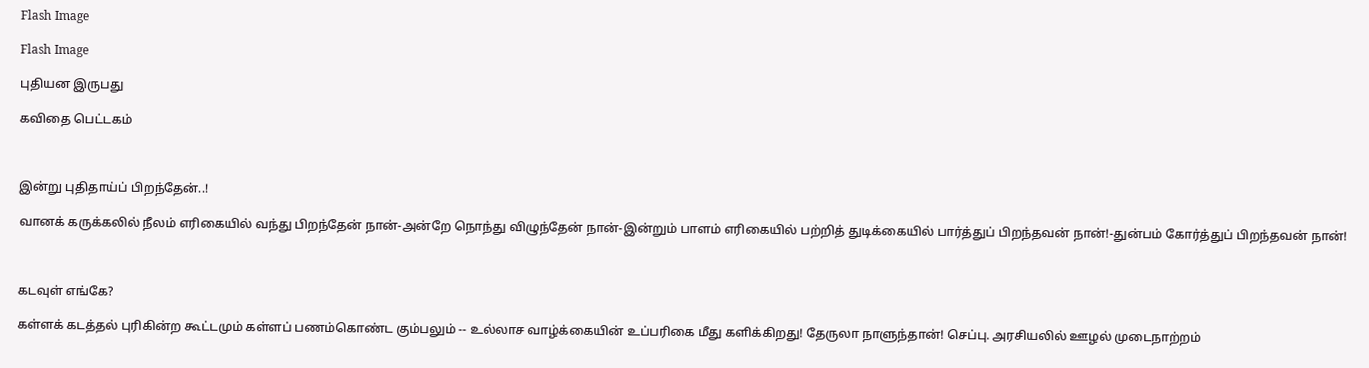Flash Image

Flash Image

புதியன இருபது

கவிதை பெட்டகம்



இன்று புதிதாய்ப் பிறந்தேன்..!

வானக் கருக்கலில் நீலம் எரிகையில் வந்து பிறந்தேன் நான்-அன்றே நொந்து விழுந்தேன் நான்-இன்றும் பாளம் எரிகையில் பற்றித் துடிக்கையில் பார்த்துப் பிறந்தவன் நான்!-துன்பம் கோர்த்துப் பிறந்தவன் நான்!



கடவுள் எங்கே?

கள்ளக் கடத்தல் புரிகின்ற கூட்டமும் கள்ளப் பணம்கொண்ட கும்பலும் -- உல்லாச வாழ்க்கையின் உப்பரிகை மீது களிக்கிறது! தேருலா நாளுந்தான்! செப்பு. அரசியலில் ஊழல் முடைநாற்றம்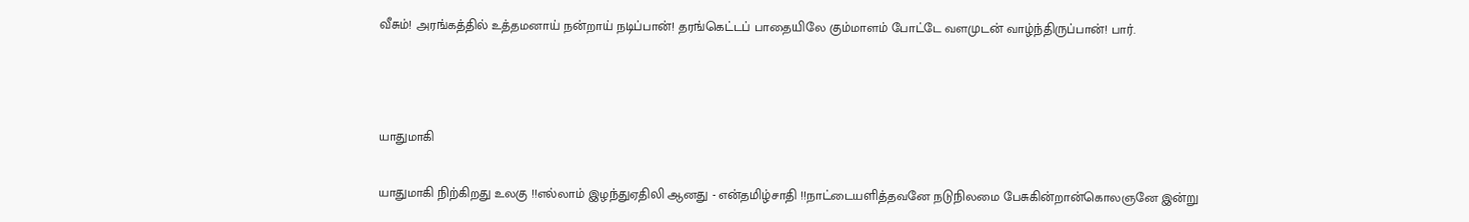வீசும்! அரங்கத்தில் உத்தமனாய் நன்றாய் நடிப்பான்! தரங்கெட்டப் பாதையிலே கும்மாளம் போட்டே வளமுடன் வாழ்ந்திருப்பான்! பார்.



யாதுமாகி

யாதுமாகி நிற்கிறது உலகு !!எல்லாம் இழந்துஏதிலி ஆனது - என்தமிழ்சாதி !!நாட்டையளித்தவனே நடுநிலமை பேசுகின்றான்கொலஞனே இன்று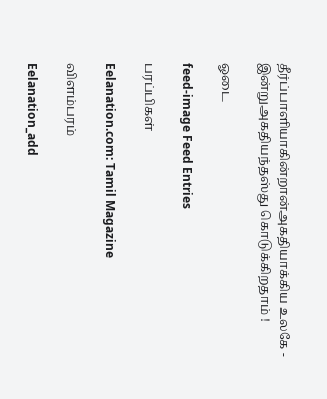தீர்ப்பாளியாகின்றான்அகதியாக்கிய உலகே - இன்றுஅகதியந்தஸ்து கொடுக்கிறதாம் !

ஓடை

feed-image Feed Entries

பரப்பிகள்

Eelanation.com: Tamil Magazine

விளம்பரம்

Eelanation_add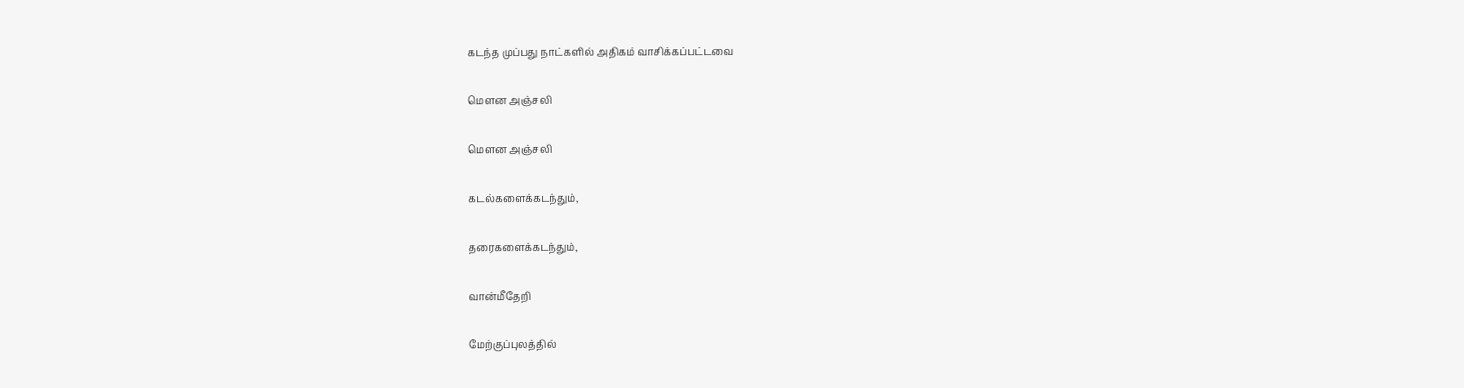கடந்த முப்பது நாட்களில் அதிகம் வாசிக்கப்பட்டவை

மௌன அஞ்சலி

மௌன அஞ்சலி

கடல்களைக்கடந்தும்,

தரைகளைக்கடந்தும்,

வான்மீதேறி

மேற்குப்புலத்தில்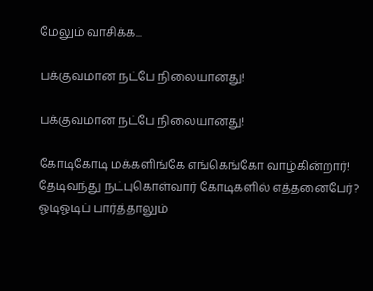மேலும் வாசிக்க...

பக்குவமான நட்பே நிலையானது!

பக்குவமான நட்பே நிலையானது!

கோடிகோடி மக்களிங்கே எங்கெங்கோ வாழ்கின்றார்!
தேடிவந்து நட்புகொள்வார் கோடிகளில் எத்தனைபேர்?
ஓடிஓடிப் பார்த்தாலும்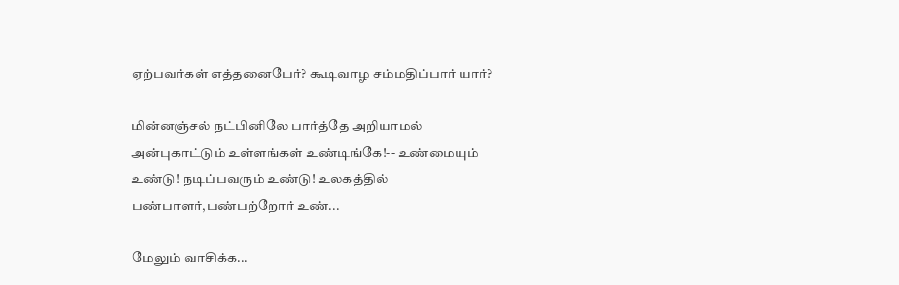ஏற்பவர்கள் எத்தனைபேர்? கூடிவாழ சம்மதிப்பார் யார்?

மின்னஞ்சல் நட்பினிலே பார்த்தே அறியாமல் அன்புகாட்டும் உள்ளங்கள் உண்டிங்கே!-- உண்மையும் உண்டு! நடிப்பவரும் உண்டு! உலகத்தில் பண்பாளர்,பண்பற்றோர் உண்...

மேலும் வாசிக்க...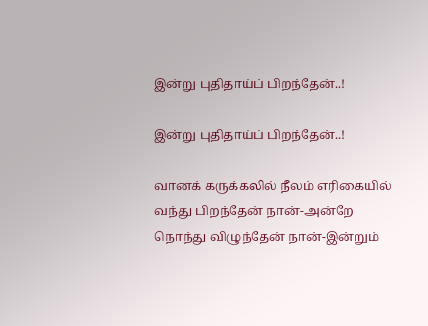இன்று புதிதாய்ப் பிறந்தேன்..!

இன்று புதிதாய்ப் பிறந்தேன்..!

வானக் கருக்கலில் நீலம் எரிகையில்
வந்து பிறந்தேன் நான்-அன்றே
நொந்து விழுந்தேன் நான்-இன்றும்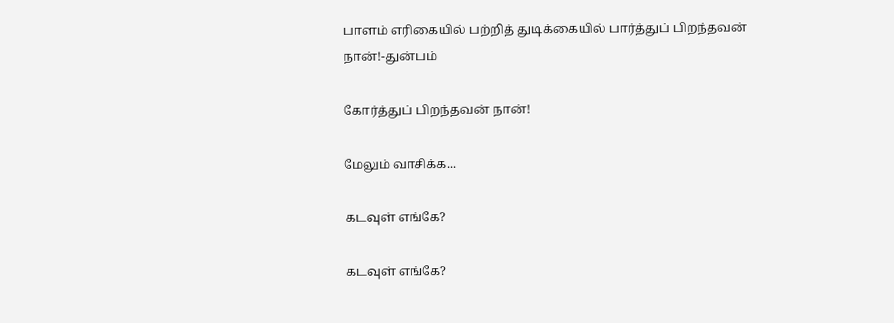பாளம் எரிகையில் பற்றித் துடிக்கையில் பார்த்துப் பிறந்தவன் நான்!-துன்பம்

கோர்த்துப் பிறந்தவன் நான்!

மேலும் வாசிக்க...

கடவுள் எங்கே?

கடவுள் எங்கே?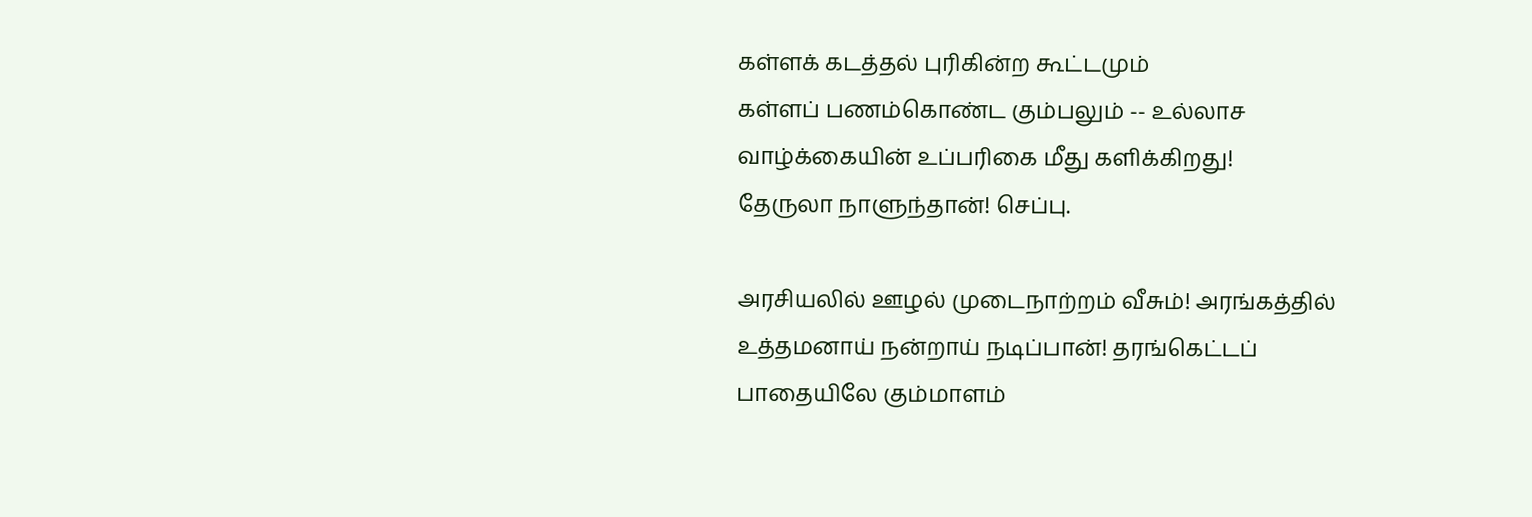கள்ளக் கடத்தல் புரிகின்ற கூட்டமும்
கள்ளப் பணம்கொண்ட கும்பலும் -- உல்லாச
வாழ்க்கையின் உப்பரிகை மீது களிக்கிறது!
தேருலா நாளுந்தான்! செப்பு.

அரசியலில் ஊழல் முடைநாற்றம் வீசும்! அரங்கத்தில் உத்தமனாய் நன்றாய் நடிப்பான்! தரங்கெட்டப் பாதையிலே கும்மாளம்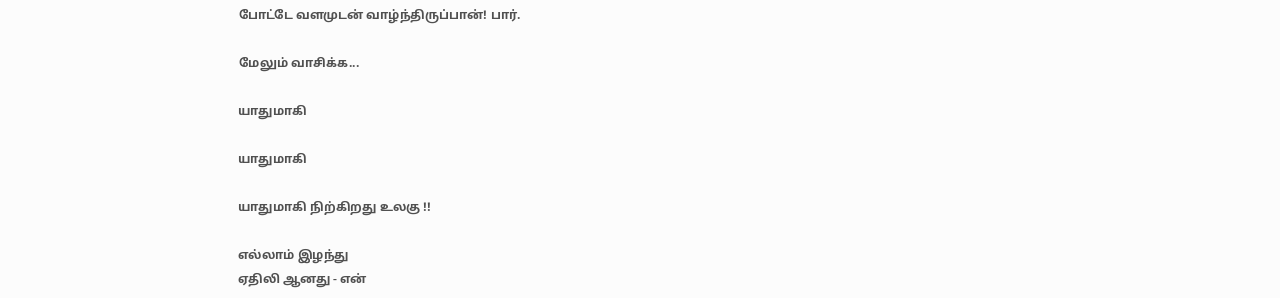போட்டே வளமுடன் வாழ்ந்திருப்பான்! பார்.

மேலும் வாசிக்க...

யாதுமாகி

யாதுமாகி

யாதுமாகி நிற்கிறது உலகு !!

எல்லாம் இழந்து
ஏதிலி ஆனது - என்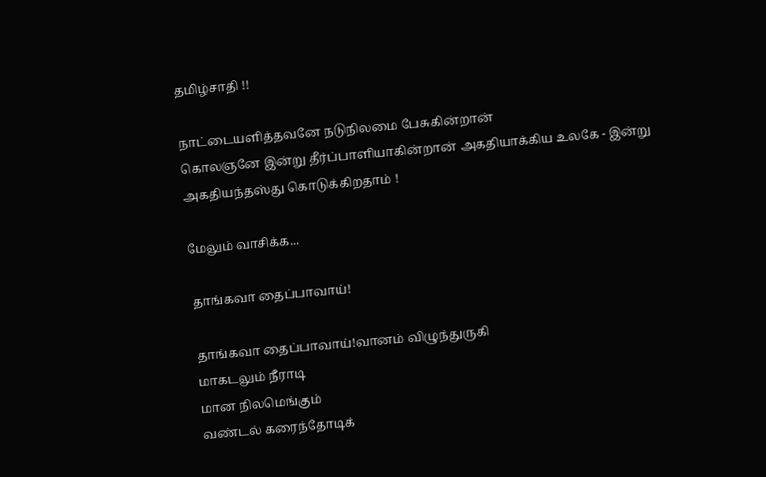தமிழ்சாதி !!

நாட்டையளித்தவனே நடுநிலமை பேசுகின்றான்
கொலஞனே இன்று தீர்ப்பாளியாகின்றான் அகதியாக்கிய உலகே - இன்று அகதியந்தஸ்து கொடுக்கிறதாம் !

மேலும் வாசிக்க...

தாங்கவா தைப்பாவாய்!

தாங்கவா தைப்பாவாய்!வானம் விழுந்துருகி
மாகடலும் நீராடி
மான நிலமெங்கும்
வண்டல் கரைந்தோடிக்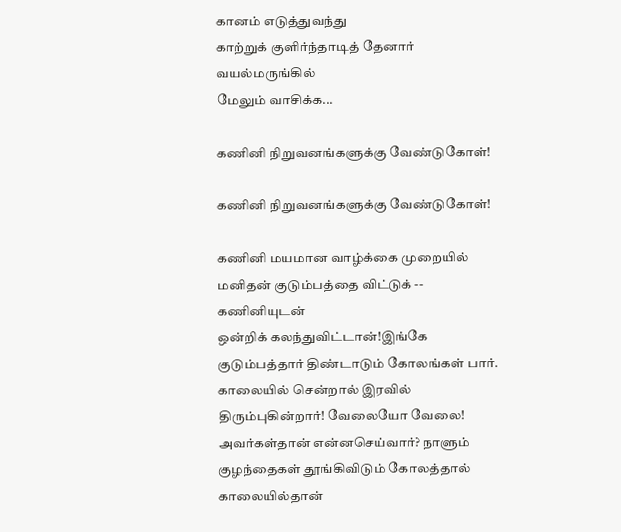கானம் எடுத்துவந்து
காற்றுக் குளிர்ந்தாடித் தேனார் வயல்மருங்கில்
மேலும் வாசிக்க...

கணினி நிறுவனங்களுக்கு வேண்டுகோள்!

கணினி நிறுவனங்களுக்கு வேண்டுகோள்!

கணினி மயமான வாழ்க்கை முறையில்
மனிதன் குடும்பத்தை விட்டுக் -- கணினியுடன்
ஒன்றிக் கலந்துவிட்டான்!இங்கே குடும்பத்தார் திண்டாடும் கோலங்கள் பார். காலையில் சென்றால் இரவில் திரும்புகின்றார்! வேலையோ வேலை! அவர்கள்தான் என்னசெய்வார்? நாளும் குழந்தைகள் தூங்கிவிடும் கோலத்தால் காலையில்தான்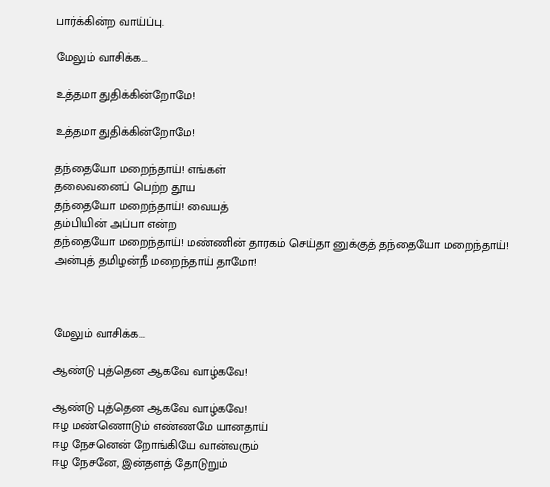பார்க்கின்ற வாய்ப்பு.

மேலும் வாசிக்க...

உத்தமா துதிக்கின்றோமே!

உத்தமா துதிக்கின்றோமே!

தந்தையோ மறைந்தாய்! எங்கள்
தலைவனைப் பெற்ற தூய
தந்தையோ மறைந்தாய்! வையத்
தம்பியின் அப்பா என்ற
தந்தையோ மறைந்தாய்! மண்ணின் தாரகம் செய்தா னுக்குத் தந்தையோ மறைந்தாய்! அன்புத் தமிழன்நீ மறைந்தாய் தாமோ!



மேலும் வாசிக்க...

ஆண்டு புத்தென ஆகவே வாழ்கவே!

ஆண்டு புத்தென ஆகவே வாழ்கவே!
ஈழ மண்ணொடும் எண்ணமே யானதாய்
ஈழ நேசனென் றோங்கியே வான்வரும்
ஈழ நேசனே, இன்தளத் தோடுறும்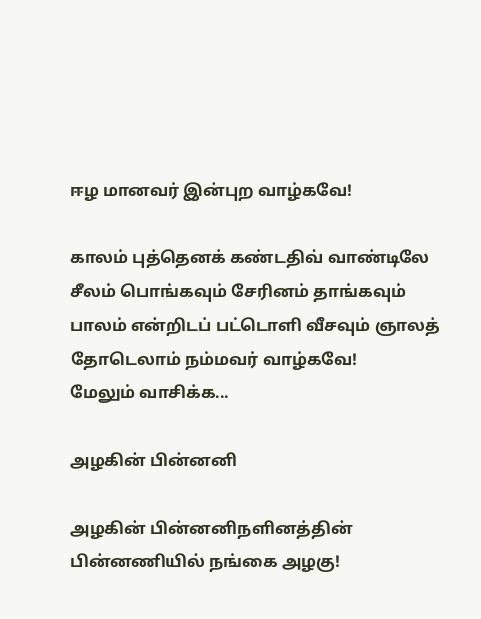ஈழ மானவர் இன்புற வாழ்கவே!

காலம் புத்தெனக் கண்டதிவ் வாண்டிலே சீலம் பொங்கவும் சேரினம் தாங்கவும் பாலம் என்றிடப் பட்டொளி வீசவும் ஞாலத் தோடெலாம் நம்மவர் வாழ்கவே!
மேலும் வாசிக்க...

அழகின் பின்னனி

அழகின் பின்னனிநளினத்தின் பின்னணியில் நங்கை அழகு!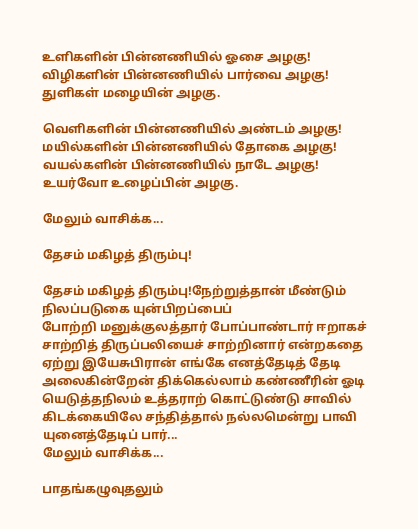உளிகளின் பின்னணியில் ஓசை அழகு!
விழிகளின் பின்னணியில் பார்வை அழகு!
துளிகள் மழையின் அழகு.

வெளிகளின் பின்னணியில் அண்டம் அழகு! மயில்களின் பின்னணியில் தோகை அழகு! வயல்களின் பின்னணியில் நாடே அழகு! உயர்வோ உழைப்பின் அழகு.

மேலும் வாசிக்க...

தேசம் மகிழத் திரும்பு!

தேசம் மகிழத் திரும்பு!நேற்றுத்தான் மீண்டும் நிலப்படுகை யுன்பிறப்பைப்
போற்றி மனுக்குலத்தார் போப்பாண்டார் ஈறாகச்
சாற்றித் திருப்பலியைச் சாற்றினார் என்றகதை ஏற்று இயேசுபிரான் எங்கே எனத்தேடித் தேடி அலைகின்றேன் திக்கெல்லாம் கண்ணீரின் ஓடி யெடுத்தநிலம் உத்தராற் கொட்டுண்டு சாவில் கிடக்கையிலே சந்தித்தால் நல்லமென்று பாவி யுனைத்தேடிப் பார்...
மேலும் வாசிக்க...

பாதங்கழுவுதலும்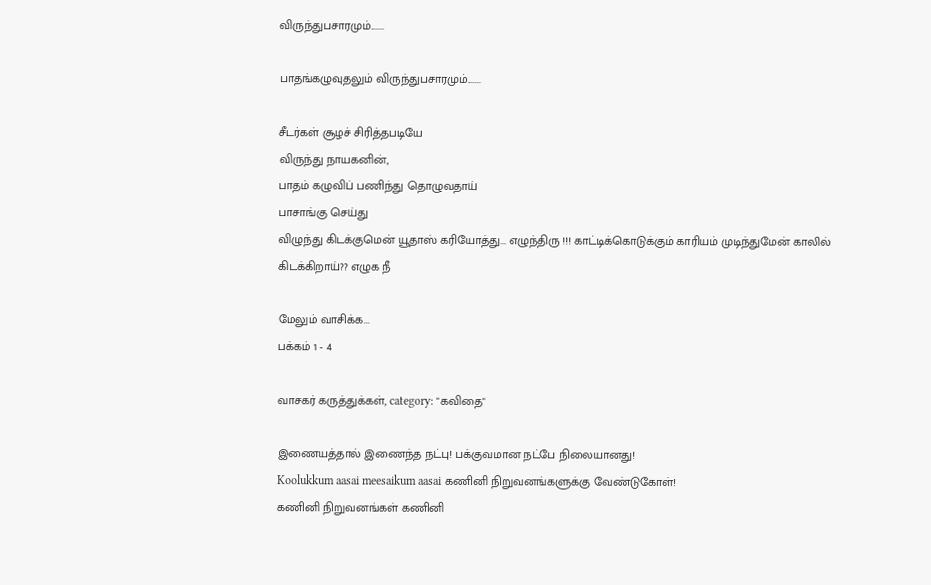விருந்துபசாரமும்.......

பாதங்கழுவுதலும் விருந்துபசாரமும்.......

சீடர்கள் சூழச் சிரித்தபடியே
விருந்து நாயகனின்,
பாதம் கழுவிப் பணிந்து தொழுவதாய்
பாசாங்கு செய்து
விழுந்து கிடக்குமென் யூதாஸ் கரியோத்து... எழுந்திரு !!! காட்டிக்கொடுக்கும் காரியம் முடிந்துமேன் காலில் கிடக்கிறாய்?? எழுக நீ

மேலும் வாசிக்க...
பக்கம் 1 - 4

வாசகர் கருத்துக்கள், category: "கவிதை"

இணையத்தால் இணைந்த நட்பு! பக்குவமான நட்பே நிலையானது!
Koolukkum aasai meesaikum aasai கணினி நிறுவனங்களுக்கு வேண்டுகோள்!
கணினி நிறுவனங்கள் கணினி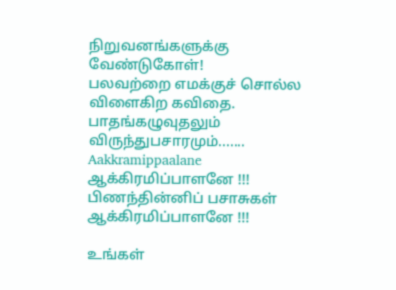நிறுவனங்களுக்கு வேண்டுகோள்!
பலவற்றை எமக்குச் சொல்ல விளைகிற கவிதை. பாதங்கழுவுதலும் விருந்துபசாரமும்.......
Aakkramippaalane ஆக்கிரமிப்பாளனே !!!
பிணந்தின்னிப் பசாசுகள் ஆக்கிரமிப்பாளனே !!!

உங்கள்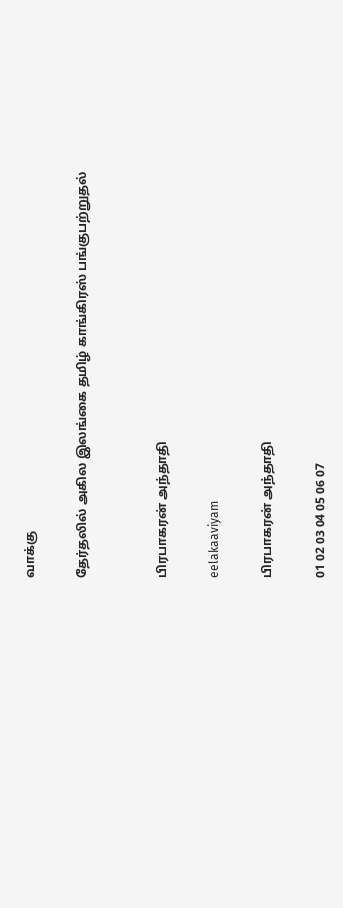வாக்கு

தேர்தலில் அகில இலங்கை தமிழ் காங்கிரஸ் பங்குபற்றுதல்


பிரபாகரன் அந்தாதி

eelakaaviyam

பிரபாகரன் அந்தாதி

01 02 03 04 05 06 07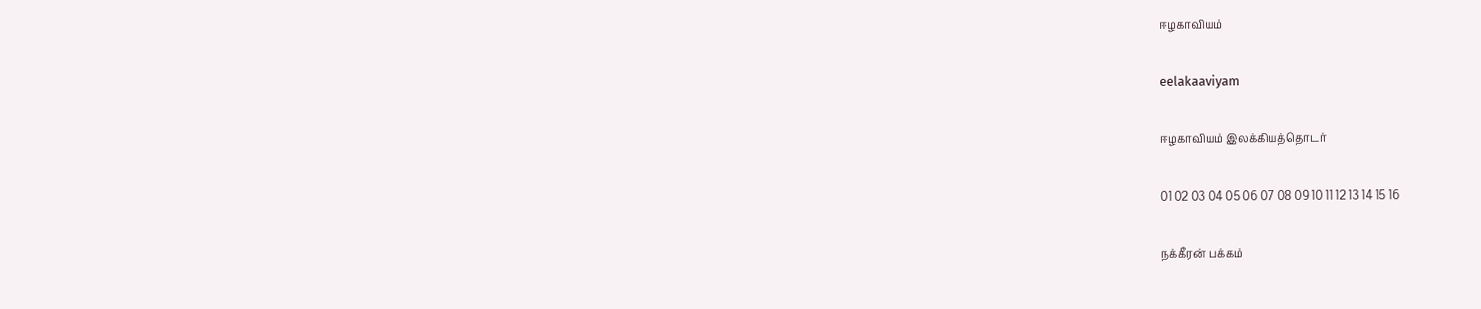ஈழகாவியம்

eelakaaviyam

ஈழகாவியம் இலக்கியத்தொடர்

01 02 03 04 05 06 07 08 09 10 11 12 13 14 15 16

நக்கீரன் பக்கம்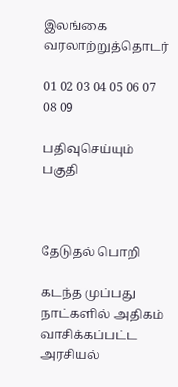இலங்கை வரலாற்றுத்தொடர்

01 02 03 04 05 06 07 08 09

பதிவுசெய்யும் பகுதி



தேடுதல் பொறி

கடந்த முப்பது நாட்களில் அதிகம் வாசிக்கப்பட்ட அரசியல்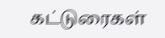கட்டுரைகள்